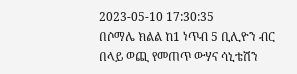2023-05-10 17:30:35
በሶማሌ ክልል ከ1 ነጥብ 5 ቢሊዮን ብር በላይ ወጪ የመጠጥ ውሃና ሳኒቴሽን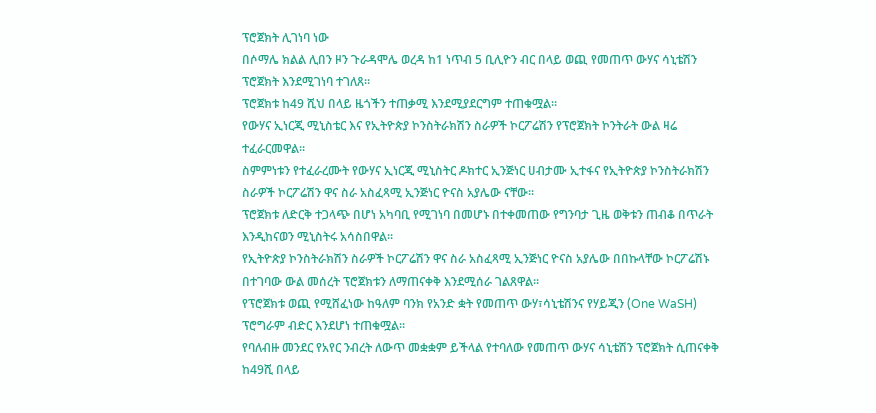ፕሮጀክት ሊገነባ ነው
በሶማሌ ክልል ሊበን ዞን ጉራዳሞሌ ወረዳ ከ1 ነጥብ 5 ቢሊዮን ብር በላይ ወጪ የመጠጥ ውሃና ሳኒቴሽን ፕሮጀክት እንደሚገነባ ተገለጸ።
ፕሮጀክቱ ከ49 ሺህ በላይ ዜጎችን ተጠቃሚ እንደሚያደርግም ተጠቁሟል።
የውሃና ኢነርጂ ሚኒስቴር እና የኢትዮጵያ ኮንስትራክሽን ስራዎች ኮርፖሬሽን የፕሮጀክት ኮንትራት ውል ዛሬ ተፈራርመዋል።
ስምምነቱን የተፈራረሙት የውሃና ኢነርጂ ሚኒስትር ዶክተር ኢንጅነር ሀብታሙ ኢተፋና የኢትዮጵያ ኮንስትራክሽን ስራዎች ኮርፖሬሽን ዋና ስራ አስፈጻሚ ኢንጅነር ዮናስ አያሌው ናቸው።
ፕሮጀክቱ ለድርቅ ተጋላጭ በሆነ አካባቢ የሚገነባ በመሆኑ በተቀመጠው የግንባታ ጊዜ ወቅቱን ጠብቆ በጥራት እንዲከናወን ሚኒስትሩ አሳስበዋል።
የኢትዮጵያ ኮንስትራክሽን ስራዎች ኮርፖሬሽን ዋና ስራ አስፈጻሚ ኢንጅነር ዮናስ አያሌው በበኩላቸው ኮርፖሬሽኑ በተገባው ውል መሰረት ፕሮጀክቱን ለማጠናቀቅ እንደሚሰራ ገልጸዋል።
የፕሮጀክቱ ወጪ የሚሸፈነው ከዓለም ባንክ የአንድ ቋት የመጠጥ ውሃ፣ሳኒቴሽንና የሃይጂን (One WaSH) ፕሮግራም ብድር እንደሆነ ተጠቁሟል።
የባለብዙ መንደር የአየር ንብረት ለውጥ መቋቋም ይችላል የተባለው የመጠጥ ውሃና ሳኒቴሽን ፕሮጀክት ሲጠናቀቅ ከ49ሺ በላይ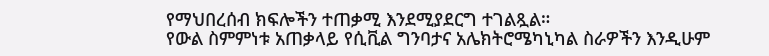የማህበረሰብ ክፍሎችን ተጠቃሚ እንደሚያደርግ ተገልጿል።
የውል ስምምነቱ አጠቃላይ የሲቪል ግንባታና አሌክትሮሜካኒካል ስራዎችን እንዲሁም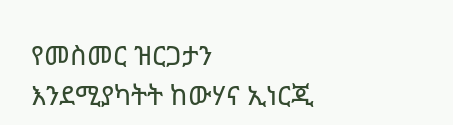የመስመር ዝርጋታን እንደሚያካትት ከውሃና ኢነርጂ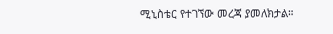ሚኒስቴር የተገኘው መረጃ ያመለክታል።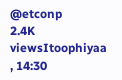@etconp
2.4K viewsItoophiyaa , 14:30